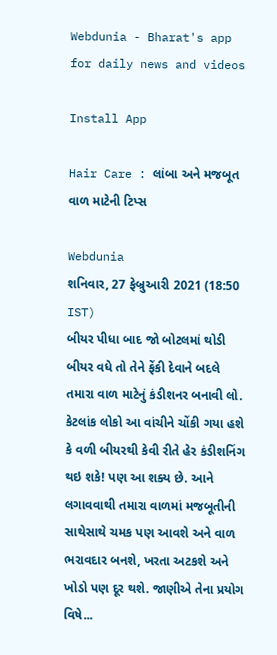Webdunia - Bharat's app for daily news and videos

Install App

Hair Care : લાંબા અને મજબૂત વાળ માટેની ટિપ્સ

Webdunia
શનિવાર, 27 ફેબ્રુઆરી 2021 (18:50 IST)
બીયર પીધા બાદ જો બોટલમાં થોડી બીયર વધે તો તેને ફેંકી દેવાને બદલે તમારા વાળ માટેનું કંડીશનર બનાવી લો. કેટલાંક લોકો આ વાંચીને ચોંકી ગયા હશે કે વળી બીયરથી કેવી રીતે હેર કંડીશનિંગ થઇ શકે! પણ આ શક્ય છે. આને લગાવવાથી તમારા વાળમાં મજબૂતીની સાથેસાથે ચમક પણ આવશે અને વાળ ભરાવદાર બનશે, ખરતા અટકશે અને ખોડો પણ દૂર થશે. જાણીએ તેના પ્રયોગ વિષે...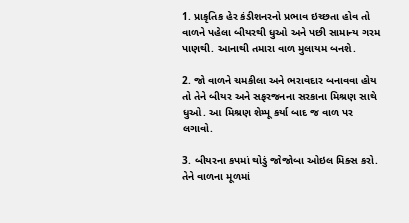1. પ્રાકૃતિક હેર કંડીશનરનો પ્રભાવ ઇચ્છતા હોવ તો વાળને પહેલા બીયરથી ધુઓ અને પછી સામાન્ય ગરમ પાણથી. આનાથી તમારા વાળ મુલાયમ બનશે.

2. જો વાળને ચમકીલા અને ભરાવદાર બનાવવા હોય તો તેને બીયર અને સફરજનના સરકાના મિશ્રણ સાથે ધુઓ. આ મિશ્રણ શેમ્પૂ કર્યા બાદ જ વાળ પર લગાવો.

3. બીયરના કપમાં થોડું જોજોબા ઓઇલ મિક્સ કરો. તેને વાળના મૂળમાં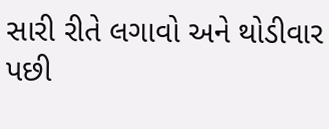સારી રીતે લગાવો અને થોડીવાર પછી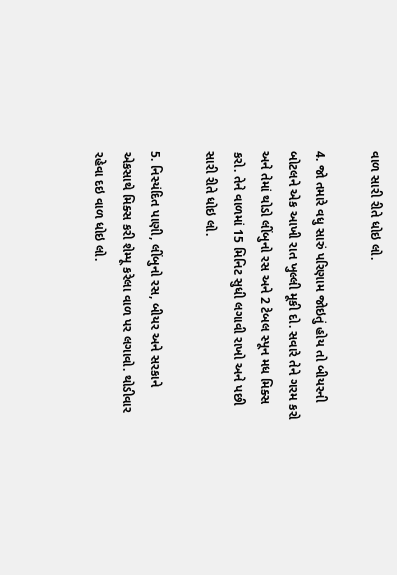વાળ સારી રીતે ધોઇ લો.

4. જો તમારે વધુ સારું પરિણામ જોઇતું હોય તો બીયરની બોટલને એક આખી રાત ખુલ્લી મૂકી દો. સવારે તેને ગરમ કરો અને તેમાં થોડો લીંબુનો રસ અને 2 ટેબલ સ્પૂન મધ મિક્સ કરો. તેને વાળમાં 15 મિનિટ સુધી લગાવી રાખો અને પછી સારી રીતે ધોઇ લો.

5. નિસ્યંદિત પાણી, લીંબુનો રસ, બીયર અને સરકાને એકસાથે મિક્સ કરી શેમ્પૂ કરેલા વાળ પર લગાવો. થોડીવાર રહેવા દઇ વાળ ધોઇ લો.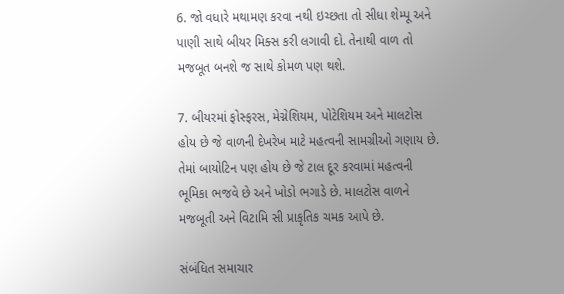6. જો વધારે મથામણ કરવા નથી ઇચ્છતા તો સીધા શેમ્પૂ અને પાણી સાથે બીયર મિક્સ કરી લગાવી દો. તેનાથી વાળ તો મજબૂત બનશે જ સાથે કોમળ પણ થશે.

7. બીયરમાં ફોસ્ફરસ, મેગ્નેશિયમ, પોટેશિયમ અને માલટોસ હોય છે જે વાળની દેખરેખ માટે મહત્વની સામગ્રીઓ ગણાય છે. તેમાં બાયોટિન પણ હોય છે જે ટાલ દૂર કરવામાં મહત્વની ભૂમિકા ભજવે છે અને ખોડો ભગાડે છે. માલટોસ વાળને મજબૂતી અને વિટામિ સી પ્રાકૃતિક ચમક આપે છે.

સંબંધિત સમાચાર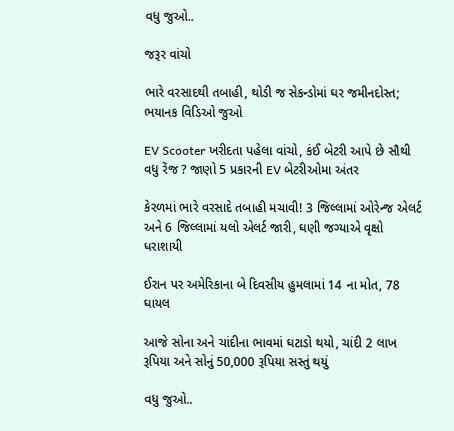વધુ જુઓ..

જરૂર વાંચો

ભારે વરસાદથી તબાહી, થોડી જ સેકન્ડોમાં ઘર જમીનદોસ્ત; ભયાનક વિડિઓ જુઓ

EV Scooter ખરીદતા પહેલા વાંચો, કંઈ બેટરી આપે છે સૌથી વધુ રેંજ ? જાણો 5 પ્રકારની EV બેટરીઓમા અંતર

કેરળમાં ભારે વરસાદે તબાહી મચાવી! 3 જિલ્લામાં ઓરેન્જ એલર્ટ અને 6 જિલ્લામાં યલો એલર્ટ જારી, ઘણી જગ્યાએ વૃક્ષો ધરાશાયી

ઈરાન પર અમેરિકાના બે દિવસીય હુમલામાં 14 ના મોત, 78 ઘાયલ

આજે સોના અને ચાંદીના ભાવમાં ઘટાડો થયો, ચાંદી 2 લાખ રૂપિયા અને સોનું 50,000 રૂપિયા સસ્તું થયું

વધુ જુઓ..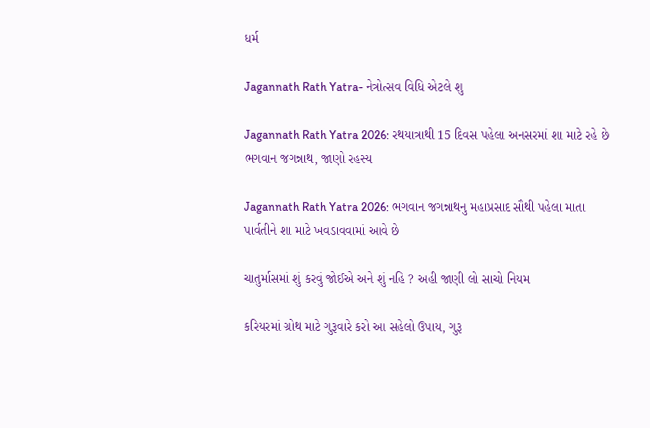ધર્મ

Jagannath Rath Yatra- નેત્રોત્સવ વિધિ એટલે શુ

Jagannath Rath Yatra 2026: રથયાત્રાથી 15 દિવસ પહેલા અનસરમાં શા માટે રહે છે ભગવાન જગન્નાથ, જાણો રહસ્ય

Jagannath Rath Yatra 2026: ભગવાન જગન્નાથનુ મહાપ્રસાદ સૌથી પહેલા માતા પાર્વતીને શા માટે ખવડાવવામાં આવે છે

ચાતુર્માસમાં શું કરવું જોઈએ અને શું નહિ ? અહી જાણી લો સાચો નિયમ

કરિયરમાં ગ્રોથ માટે ગુરૂવારે કરો આ સહેલો ઉપાય, ગુરૂ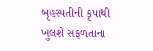બૃહસ્પતીની કૃપાથી ખુલશે સફળતાના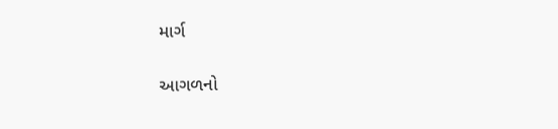માર્ગ

આગળનો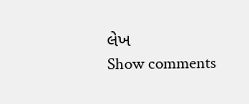લેખ
Show comments